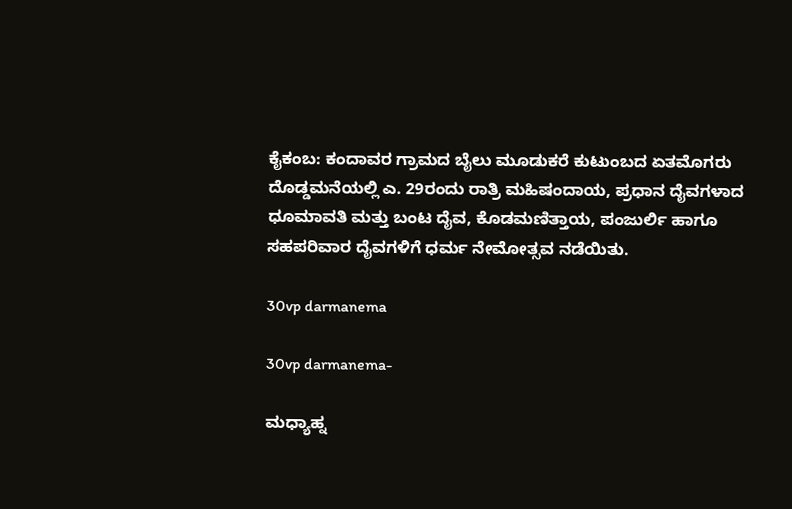ಕೈಕಂಬ: ಕಂದಾವರ ಗ್ರಾಮದ ಬೈಲು ಮೂಡುಕರೆ ಕುಟುಂಬದ ಏತಮೊಗರು ದೊಡ್ಡಮನೆಯಲ್ಲಿ ಎ. 29ರಂದು ರಾತ್ರಿ ಮಹಿಷಂದಾಯ, ಪ್ರಧಾನ ದೈವಗಳಾದ ಧೂಮಾವತಿ ಮತ್ತು ಬಂಟ ದೈವ, ಕೊಡಮಣಿತ್ತಾಯ, ಪಂಜುರ್ಲಿ ಹಾಗೂ ಸಹಪರಿವಾರ ದೈವಗಳಿಗೆ ಧರ್ಮ ನೇಮೋತ್ಸವ ನಡೆಯಿತು.

30vp darmanema

30vp darmanema-

ಮಧ್ಯಾಹ್ನ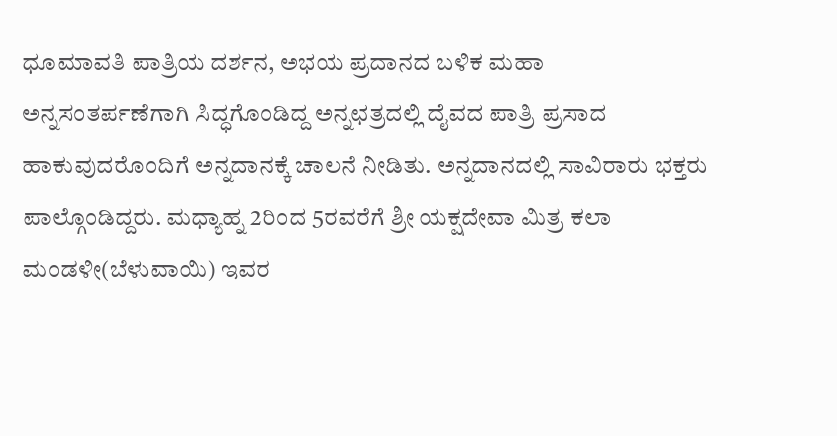ಧೂಮಾವತಿ ಪಾತ್ರಿಯ ದರ್ಶನ, ಅಭಯ ಪ್ರದಾನದ ಬಳಿಕ ಮಹಾ ಅನ್ನಸಂತರ್ಪಣೆಗಾಗಿ ಸಿದ್ಧಗೊಂಡಿದ್ದ ಅನ್ನಛತ್ರದಲ್ಲಿ ದೈವದ ಪಾತ್ರಿ ಪ್ರಸಾದ ಹಾಕುವುದರೊಂದಿಗೆ ಅನ್ನದಾನಕ್ಕೆ ಚಾಲನೆ ನೀಡಿತು. ಅನ್ನದಾನದಲ್ಲಿ ಸಾವಿರಾರು ಭಕ್ತರು ಪಾಲ್ಗೊಂಡಿದ್ದರು. ಮಧ್ಯಾಹ್ನ 2ರಿಂದ 5ರವರೆಗೆ ಶ್ರೀ ಯಕ್ಷದೇವಾ ಮಿತ್ರ ಕಲಾ ಮಂಡಳೀ(ಬೆಳುವಾಯಿ) ಇವರ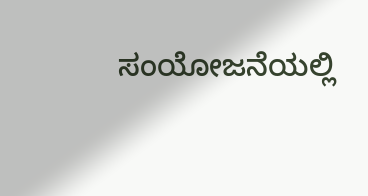ಸಂಯೋಜನೆಯಲ್ಲಿ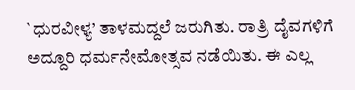`ಧುರವೀಳ್ಯ’ ತಾಳಮದ್ದಲೆ ಜರುಗಿತು. ರಾತ್ರಿ ದೈವಗಳಿಗೆ ಅದ್ದೂರಿ ಧರ್ಮನೇಮೋತ್ಸವ ನಡೆಯಿತು. ಈ ಎಲ್ಲ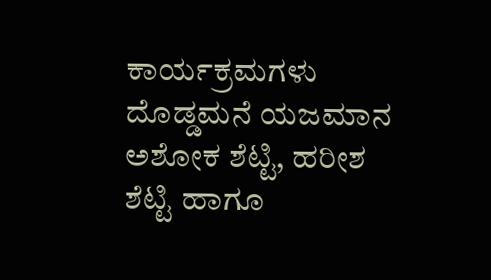ಕಾರ್ಯಕ್ರಮಗಳು ದೊಡ್ಡಮನೆ ಯಜಮಾನ ಅಶೋಕ ಶೆಟ್ಟಿ, ಹರೀಶ ಶೆಟ್ಟಿ ಹಾಗೂ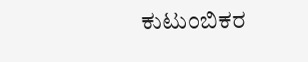ಕುಟುಂಬಿಕರ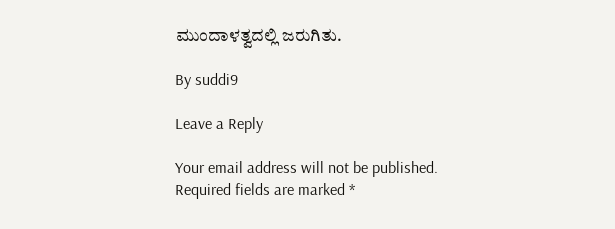ಮುಂದಾಳತ್ವದಲ್ಲಿ ಜರುಗಿತು.

By suddi9

Leave a Reply

Your email address will not be published. Required fields are marked *